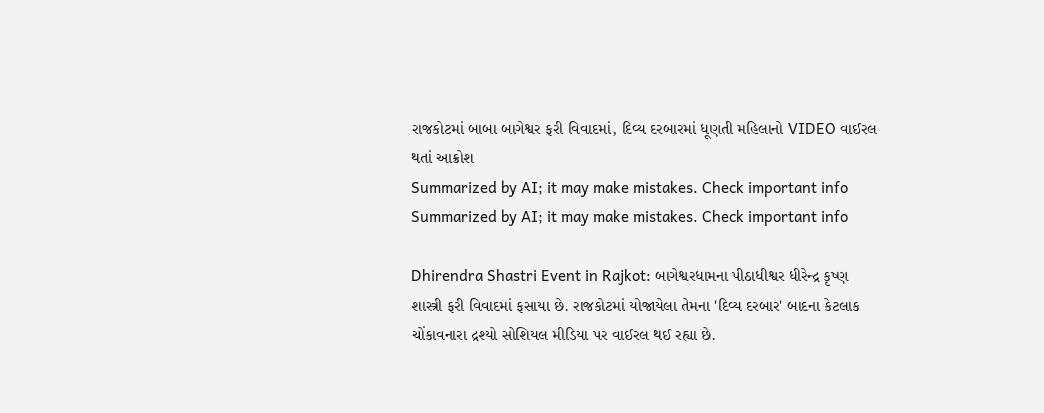રાજકોટમાં બાબા બાગેશ્વર ફરી વિવાદમાં, દિવ્ય દરબારમાં ધૂણતી મહિલાનો VIDEO વાઈરલ થતાં આક્રોશ
Summarized by AI; it may make mistakes. Check important info
Summarized by AI; it may make mistakes. Check important info

Dhirendra Shastri Event in Rajkot: બાગેશ્વરધામના પીઠાધીશ્વર ધીરેન્દ્ર કૃષ્ણ શાસ્ત્રી ફરી વિવાદમાં ફસાયા છે. રાજકોટમાં યોજાયેલા તેમના 'દિવ્ય દરબાર' બાદના કેટલાક ચોંકાવનારા દ્રશ્યો સોશિયલ મીડિયા પર વાઈરલ થઈ રહ્યા છે.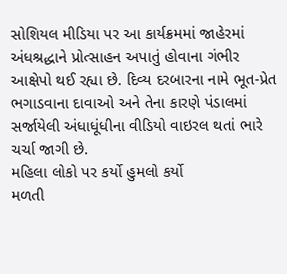સોશિયલ મીડિયા પર આ કાર્યક્રમમાં જાહેરમાં અંધશ્રદ્ધાને પ્રોત્સાહન અપાતું હોવાના ગંભીર આક્ષેપો થઈ રહ્યા છે. દિવ્ય દરબારના નામે ભૂત-પ્રેત ભગાડવાના દાવાઓ અને તેના કારણે પંડાલમાં સર્જાયેલી અંધાધૂંધીના વીડિયો વાઇરલ થતાં ભારે ચર્ચા જાગી છે.
મહિલા લોકો પર કર્યો હુમલો કર્યો
મળતી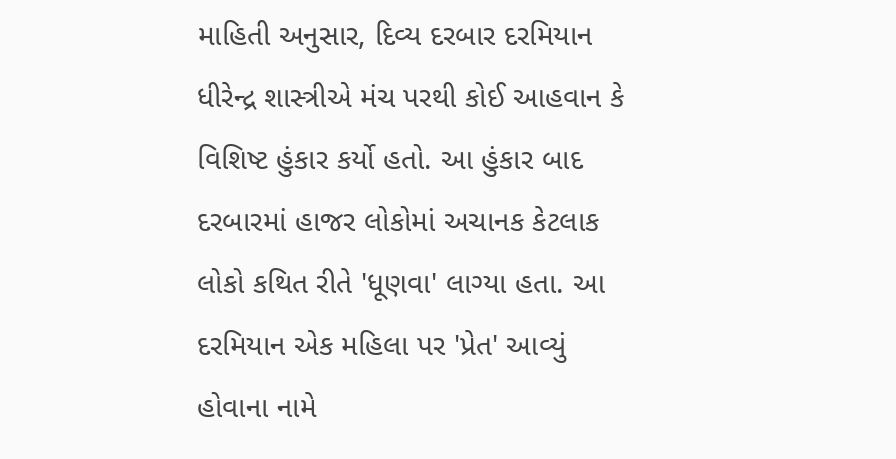માહિતી અનુસાર, દિવ્ય દરબાર દરમિયાન ધીરેન્દ્ર શાસ્ત્રીએ મંચ પરથી કોઈ આહવાન કે વિશિષ્ટ હુંકાર કર્યો હતો. આ હુંકાર બાદ દરબારમાં હાજર લોકોમાં અચાનક કેટલાક લોકો કથિત રીતે 'ધૂણવા' લાગ્યા હતા. આ દરમિયાન એક મહિલા પર 'પ્રેત' આવ્યું હોવાના નામે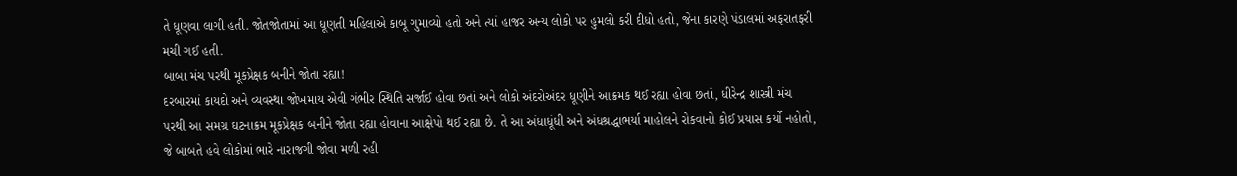તે ધૂણવા લાગી હતી. જોતજોતામાં આ ધૂણતી મહિલાએ કાબૂ ગુમાવ્યો હતો અને ત્યાં હાજર અન્ય લોકો પર હુમલો કરી દીધો હતો, જેના કારણે પંડાલમાં અફરાતફરી મચી ગઈ હતી.
બાબા મંચ પરથી મૂકપ્રેક્ષક બનીને જોતા રહ્યા!
દરબારમાં કાયદો અને વ્યવસ્થા જોખમાય એવી ગંભીર સ્થિતિ સર્જાઈ હોવા છતાં અને લોકો અંદરોઅંદર ધૂણીને આક્રમક થઈ રહ્યા હોવા છતાં, ધીરેન્દ્ર શાસ્ત્રી મંચ પરથી આ સમગ્ર ઘટનાક્રમ મૂકપ્રેક્ષક બનીને જોતા રહ્યા હોવાના આક્ષેપો થઈ રહ્યા છે. તે આ અંધાધૂંધી અને અંધશ્રદ્ધાભર્યા માહોલને રોકવાનો કોઈ પ્રયાસ કર્યો નહોતો, જે બાબતે હવે લોકોમાં ભારે નારાજગી જોવા મળી રહી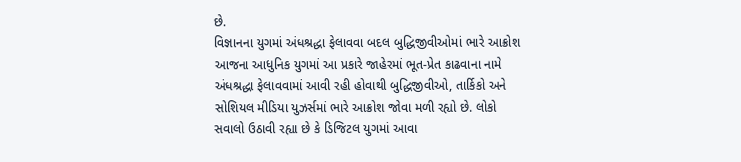છે.
વિજ્ઞાનના યુગમાં અંધશ્રદ્ધા ફેલાવવા બદલ બુદ્ધિજીવીઓમાં ભારે આક્રોશ
આજના આધુનિક યુગમાં આ પ્રકારે જાહેરમાં ભૂત-પ્રેત કાઢવાના નામે અંધશ્રદ્ધા ફેલાવવામાં આવી રહી હોવાથી બુદ્ધિજીવીઓ, તાર્કિકો અને સોશિયલ મીડિયા યુઝર્સમાં ભારે આક્રોશ જોવા મળી રહ્યો છે. લોકો સવાલો ઉઠાવી રહ્યા છે કે ડિજિટલ યુગમાં આવા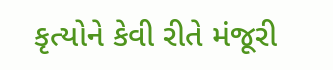કૃત્યોને કેવી રીતે મંજૂરી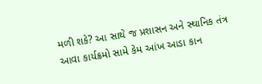મળી શકે? આ સાથે જ પ્રશાસન અને સ્થાનિક તંત્ર આવા કાર્યક્રમો સામે કેમ આંખ આડા કાન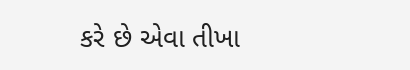કરે છે એવા તીખા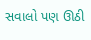સવાલો પણ ઊઠી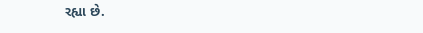રહ્યા છે.